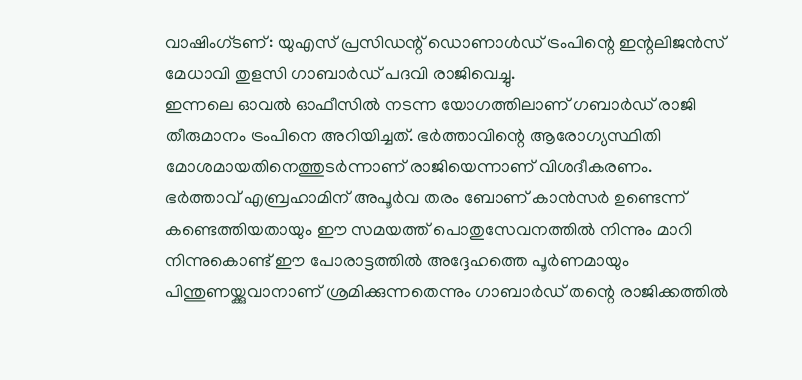വാഷിംഗ്ടണ്: യുഎസ് പ്രസിഡന്റ് ഡൊണാൾഡ് ട്രംപിന്റെ ഇന്റലിജൻസ് മേധാവി തുളസി ഗാബാർഡ് പദവി രാജിവെച്ചു.
ഇന്നലെ ഓവൽ ഓഫീസിൽ നടന്ന യോഗത്തിലാണ് ഗബാർഡ് രാജി തീരുമാനം ട്രംപിനെ അറിയിച്ചത്. ഭർത്താവിന്റെ ആരോഗ്യസ്ഥിതി മോശമായതിനെത്തുടർന്നാണ് രാജിയെന്നാണ് വിശദീകരണം.
ഭർത്താവ് എബ്രഹാമിന് അപൂർവ തരം ബോണ് കാൻസർ ഉണ്ടെന്ന് കണ്ടെത്തിയതായും ഈ സമയത്ത് പൊതുസേവനത്തിൽ നിന്നും മാറി നിന്നുകൊണ്ട് ഈ പോരാട്ടത്തിൽ അദ്ദേഹത്തെ പൂർണമായും പിന്തുണയ്ക്കുവാനാണ് ശ്രമിക്കുന്നതെന്നും ഗാബാർഡ് തന്റെ രാജിക്കത്തിൽ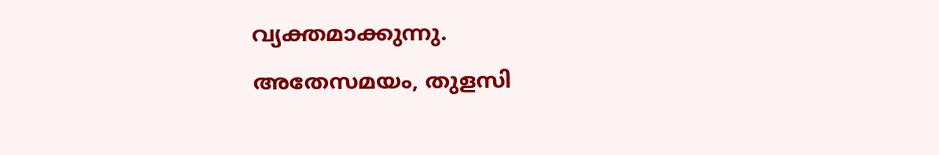വ്യക്തമാക്കുന്നു.
അതേസമയം, തുളസി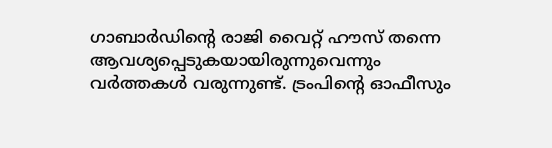ഗാബാർഡിന്റെ രാജി വൈറ്റ് ഹൗസ് തന്നെ ആവശ്യപ്പെടുകയായിരുന്നുവെന്നും വർത്തകൾ വരുന്നുണ്ട്. ട്രംപിന്റെ ഓഫീസും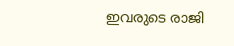ഇവരുടെ രാജി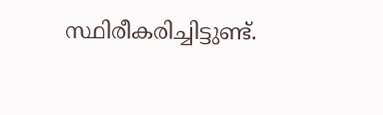സ്ഥിരീകരിച്ചിട്ടുണ്ട്.